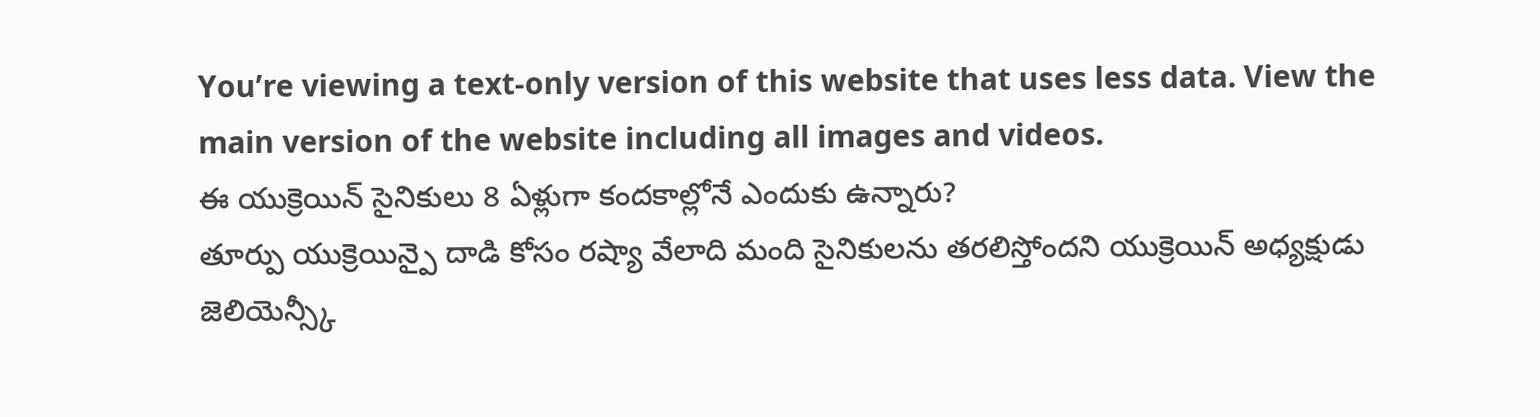You’re viewing a text-only version of this website that uses less data. View the main version of the website including all images and videos.
ఈ యుక్రెయిన్ సైనికులు 8 ఏళ్లుగా కందకాల్లోనే ఎందుకు ఉన్నారు?
తూర్పు యుక్రెయిన్పై దాడి కోసం రష్యా వేలాది మంది సైనికులను తరలిస్తోందని యుక్రెయిన్ అధ్యక్షుడు జెలియెన్స్కీ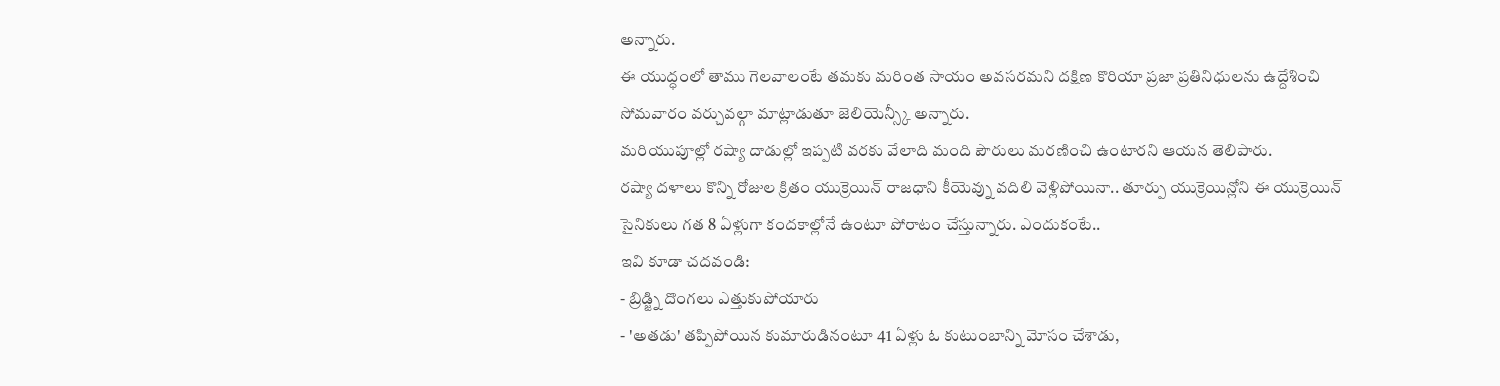అన్నారు.
ఈ యుద్ధంలో తాము గెలవాలంటే తమకు మరింత సాయం అవసరమని దక్షిణ కొరియా ప్రజా ప్రతినిధులను ఉద్దేశించి సోమవారం వర్చువల్గా మాట్లాడుతూ జెలియెన్స్కీ అన్నారు.
మరియుపూల్లో రష్యా దాడుల్లో ఇప్పటి వరకు వేలాది మంది పౌరులు మరణించి ఉంటారని ఆయన తెలిపారు.
రష్యా దళాలు కొన్ని రోజుల క్రితం యుక్రెయిన్ రాజధాని కీయెవ్ను వదిలి వెళ్లిపోయినా.. తూర్పు యుక్రెయిన్లోని ఈ యుక్రెయిన్ సైనికులు గత 8 ఏళ్లుగా కందకాల్లోనే ఉంటూ పోరాటం చేస్తున్నారు. ఎందుకంటే..
ఇవి కూడా చదవండి:
- బ్రిడ్జ్ని దొంగలు ఎత్తుకుపోయారు
- 'అతడు' తప్పిపోయిన కుమారుడినంటూ 41 ఏళ్లు ఓ కుటుంబాన్ని మోసం చేశాడు,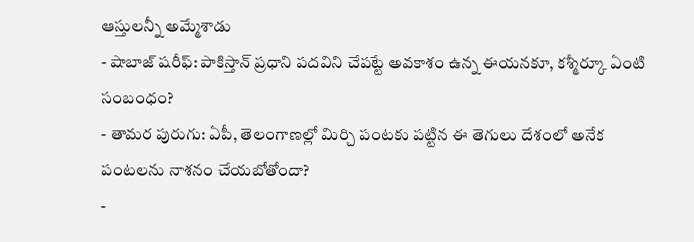ఆస్తులన్నీ అమ్మేశాడు
- షాబాజ్ షరీఫ్: పాకిస్తాన్ ప్రధాని పదవిని చేపట్టే అవకాశం ఉన్న ఈయనకూ, కశ్మీర్కూ ఏంటి సంబంధం?
- తామర పురుగు: ఏపీ, తెలంగాణల్లో మిర్చి పంటకు పట్టిన ఈ తెగులు దేశంలో అనేక పంటలను నాశనం చేయబోతోందా?
-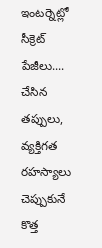ఇంటర్నెట్లో సీక్రెట్ పేజీలు.... చేసిన తప్పులు, వ్యక్తిగత రహస్యాలు చెప్పుకునే కొత్త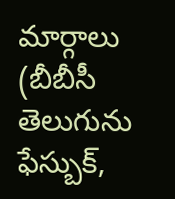మార్గాలు
(బీబీసీ తెలుగును ఫేస్బుక్,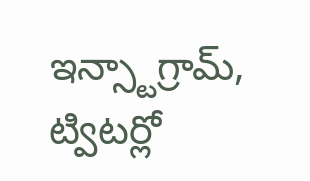ఇన్స్టాగ్రామ్, ట్విటర్లో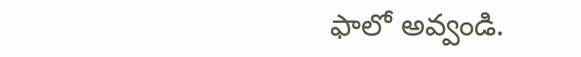ఫాలో అవ్వండి.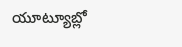యూట్యూబ్లో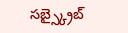సబ్స్క్రైబ్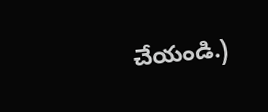చేయండి.)